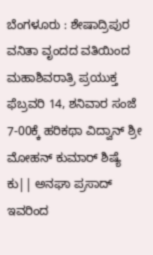ಬೆಂಗಳೂರು : ಶೇಷಾದ್ರಿಪುರ ವನಿತಾ ವೃಂದದ ವತಿಯಿಂದ ಮಹಾಶಿವರಾತ್ರಿ ಪ್ರಯುಕ್ತ ಫೆಬ್ರವರಿ 14, ಶನಿವಾರ ಸಂಜೆ 7-00ಕ್ಕೆ ಹರಿಕಥಾ ವಿದ್ವಾನ್ ಶ್ರೀ ಮೋಹನ್ ಕುಮಾರ್ ಶಿಷ್ಯೆ ಕು|| ಅನಘಾ ಪ್ರಸಾದ್ ಇವರಿಂದ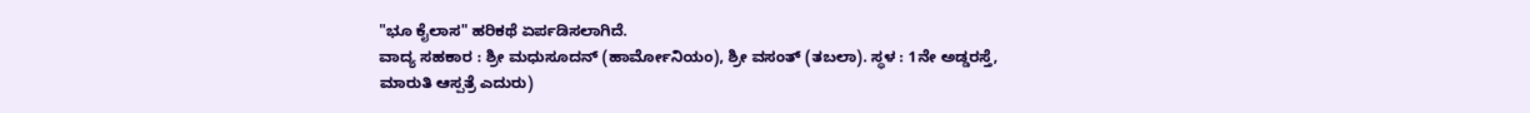"ಭೂ ಕೈಲಾಸ" ಹರಿಕಥೆ ಏರ್ಪಡಿಸಲಾಗಿದೆ.
ವಾದ್ಯ ಸಹಕಾರ : ಶ್ರೀ ಮಧುಸೂದನ್ (ಹಾರ್ಮೋನಿಯಂ), ಶ್ರೀ ವಸಂತ್ (ತಬಲಾ). ಸ್ಥಳ : 1ನೇ ಅಡ್ಡರಸ್ತೆ, ಮಾರುತಿ ಆಸ್ಪತ್ರೆ ಎದುರು)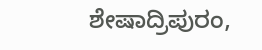ಶೇಷಾದ್ರಿಪುರಂ,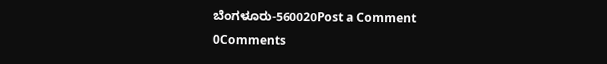ಬೆಂಗಳೂರು-560020Post a Comment
0Comments